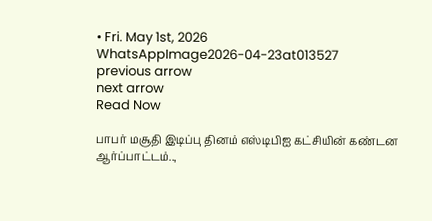• Fri. May 1st, 2026
WhatsAppImage2026-04-23at013527
previous arrow
next arrow
Read Now

பாபர் மசூதி இடிப்பு தினம் எஸ்டிபிஐ கட்சியின் கண்டன ஆர்ப்பாட்டம்..,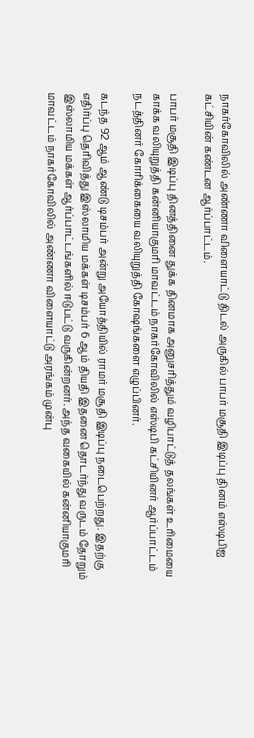நாகர்கோவிலில் அண்ணா விளையாட்டு திடல் அருகில் பாபர் மசூதி இடிப்பு தினம் எஸ்டிபிஐ கட்சியின் கண்டன ஆர்ப்பாட்டம்.

பாபர் மசூதி இடிப்பு தினத்தினை துக்க தினமாக அனுசரித்தும் வழிபாட்டுத் தலங்கள் உரிமையை காக்க வலியுறுத்தி கன்னியாகுமரி மாவட்டம் நாகர்கோவிலில் எஸ்டிபி கட்சியினர் ஆர்ப்பாட்டம் நடத்தினர் கோரிக்கையை வலியுறுத்தி கோஷங்களை எழுப்பினர்.

கடந்த 92 ஆம் ஆண்டு டிசம்பர் அன்று அயோத்தியில் ராமர் மசூதி இடிப்பு நடைபெற்றது. இதற்கு எதிர்ப்பு தெரிவித்து இஸ்லாமிய மக்கள் டிசம்பர் 6 ஆம் தியதி இதனை தொடர்ந்து வருடம் தோறும் இஸ்லாமிய மக்கள் ஆர்ப்பாட்டங்களில் ஈடுபட்டு வருகின்றனர். அந்த வகையில் கன்னியாகுமரி மாவட்டம் நாகர்கோவிலில் அண்ணா விளையாட்டு அரங்கம் முன்பு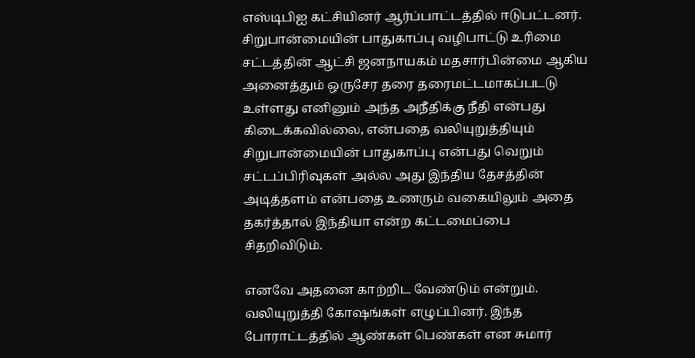எஸ்டிபிஐ கட்சியினர் ஆர்ப்பாட்டத்தில் ஈடுபட்டனர். சிறுபான்மையின் பாதுகாப்பு வழிபாட்டு உரிமை சட்டத்தின் ஆட்சி ஜனநாயகம் மதசார்பின்மை ஆகிய அனைத்தும் ஒருசேர தரை தரைமட்டமாகப்படடு உள்ளது எனினும் அந்த அநீதிக்கு நீதி என்பது கிடைக்கவில்லை, என்பதை வலியுறுத்தியும் சிறுபான்மையின் பாதுகாப்பு என்பது வெறும் சட்டப்பிரிவுகள் அல்ல அது இந்திய தேசத்தின் அடித்தளம் என்பதை உணரும் வகையிலும் அதை தகர்த்தால் இந்தியா என்ற கட்டமைப்பை சிதறிவிடும்.

எனவே அதனை காற்றிட வேண்டும் என்றும். வலியுறுத்தி கோஷங்கள் எழுப்பினர். இந்த போராட்டத்தில் ஆண்கள் பெண்கள் என சுமார்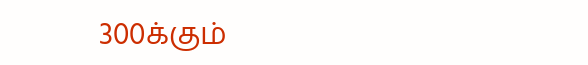300க்கும்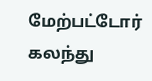மேற்பட்டோர் கலந்து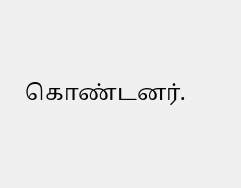கொண்டனர்.